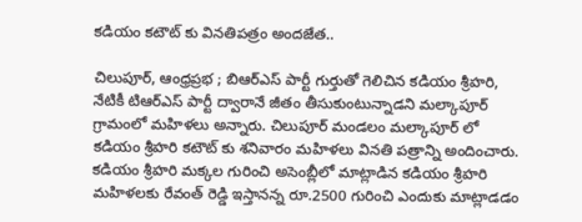కడియం కటౌట్ కు వినతిపత్రం అందజేత..

చిలుపూర్, ఆంధ్రప్రభ ; బిఆర్ఎస్ పార్టీ గుర్తుతో గెలిచిన కడియం శ్రీహరి, నేటికీ టిఆర్ఎస్ పార్టీ ద్వారానే జీతం తీసుకుంటున్నాడని మల్కాపూర్ గ్రామంలో మహిళలు అన్నారు. చిలుపూర్ మండలం మల్కాపూర్ లో కడియం శ్రీహరి కటౌట్ కు శనివారం మహిళలు వినతి పత్రాన్ని అందించారు. కడియం శ్రీహరి మక్కల గురించి అసెంబ్లీలో మాట్లాడిన కడియం శ్రీహరి మహిళలకు రేవంత్ రెడ్డి ఇస్తానన్న రూ.2500 గురించి ఎందుకు మాట్లాడడం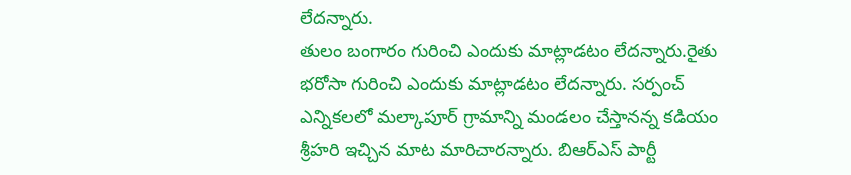లేదన్నారు.
తులం బంగారం గురించి ఎందుకు మాట్లాడటం లేదన్నారు.రైతు భరోసా గురించి ఎందుకు మాట్లాడటం లేదన్నారు. సర్పంచ్ ఎన్నికలలో మల్కాపూర్ గ్రామాన్ని మండలం చేస్తానన్న కడియం శ్రీహరి ఇచ్చిన మాట మారిచారన్నారు. బిఆర్ఎస్ పార్టీ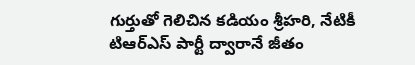గుర్తుతో గెలిచిన కడియం శ్రీహరి, నేటికీ టిఆర్ఎస్ పార్టీ ద్వారానే జీతం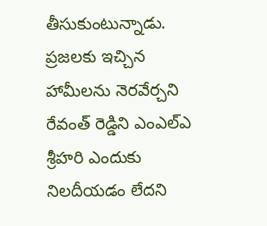తీసుకుంటున్నాడు. ప్రజలకు ఇచ్చిన హామీలను నెరవేర్చని రేవంత్ రెడ్డిని ఎంఎల్ఎ శ్రీహరి ఎందుకు నిలదీయడం లేదని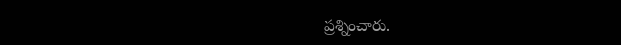ప్రశ్నించారు.